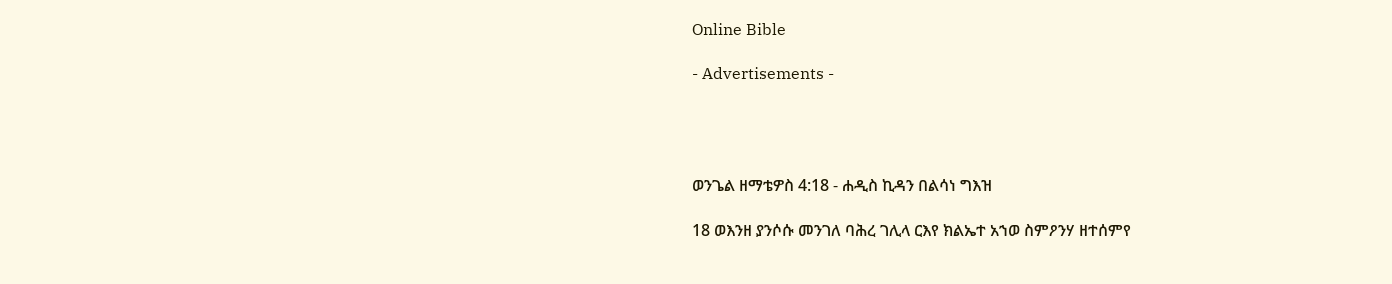Online Bible

- Advertisements -




ወንጌል ዘማቴዎስ 4:18 - ሐዲስ ኪዳን በልሳነ ግእዝ

18 ወእንዘ ያንሶሱ መንገለ ባሕረ ገሊላ ርእየ ክልኤተ አኀወ ስምዖንሃ ዘተሰምየ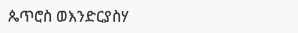ጴጥሮስ ወእንድርያስሃ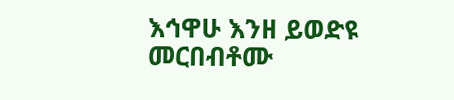እኅዋሁ እንዘ ይወድዩ መርበብቶሙ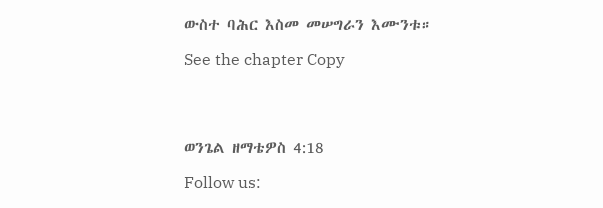ውስተ ባሕር እስመ መሠግራን እሙንቱ።

See the chapter Copy




ወንጌል ዘማቴዎስ 4:18

Follow us: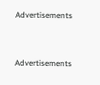Advertisements


Advertisements